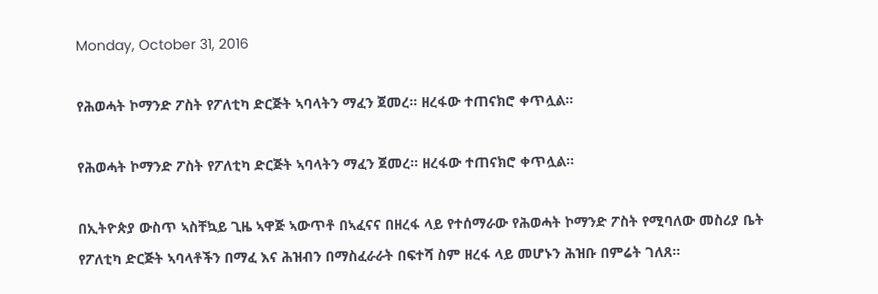Monday, October 31, 2016

የሕወሓት ኮማንድ ፖስት የፖለቲካ ድርጅት ኣባላትን ማፈን ጀመረ። ዘረፋው ተጠናክሮ ቀጥሏል።

የሕወሓት ኮማንድ ፖስት የፖለቲካ ድርጅት ኣባላትን ማፈን ጀመረ። ዘረፋው ተጠናክሮ ቀጥሏል።

በኢትዮጵያ ውስጥ ኣስቸኳይ ጊዜ ኣዋጅ ኣውጥቶ በኣፈናና በዘረፋ ላይ የተሰማራው የሕወሓት ኮማንድ ፖስት የሚባለው መስሪያ ቤት የፖለቲካ ድርጅት ኣባላቶችን በማፈ እና ሕዝብን በማስፈራራት በፍተሻ ስም ዘረፋ ላይ መሆኑን ሕዝቡ በምሬት ገለጸ።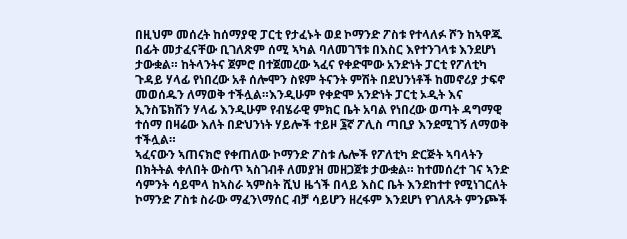በዚህም መሰረት ከሰማያዊ ፓርቲ የታፈኑት ወደ ኮማንድ ፖስቱ የተላለፉ ሾን ከኣዋጁ በፊት መታፈናቸው ቢገለጽም ሰሚ ኣካል ባለመገኘቱ በእስር እየተንገላቱ እንደሆነ ታውቋል። ከትላንትና ጀምሮ በተጀመረው ኣፈና የቀድሞው አንድነት ፓርቲ የፖለቲካ ጉዳይ ሃላፊ የነበረው አቶ ሰሎሞን ስዩም ትናንት ምሽት በደህንነቶች ከመኖሪያ ታፍኖ መወሰዱን ለማወቅ ተችሏል።እንዲሁም የቀድሞ አንድነት ፓርቲ ኦዲት እና ኢንስፔክሽን ሃላፊ እንዲሁም የብሄራዊ ምክር ቤት አባል የነበረው ወጣት ዳግማዊ ተሰማ በዛሬው እለት በድህንነት ሃይሎች ተይዞ ፮ኛ ፖሊስ ጣቢያ እንደሚገኝ ለማወቅ ተችሏል።
ኣፈናውን ኣጠናክሮ የቀጠለው ኮማንድ ፖስቱ ሌሎች የፖለቲካ ድርጅት ኣባላትን በክትትል ቀለበት ውስጥ ኣስገብቶ ለመያዝ መዘጋጀቱ ታውቋል። ከተመሰረተ ገና ኣንድ ሳምንት ሳይሞላ ከኣስራ ኣምስት ሺህ ዜጎች በላይ እስር ቤት እንደከተተ የሚነገርለት ኮማንድ ፖስቱ ስራው ማፈን\ማሰር ብቻ ሳይሆን ዘረፋም እንደሆነ የገለጹት ምንጮች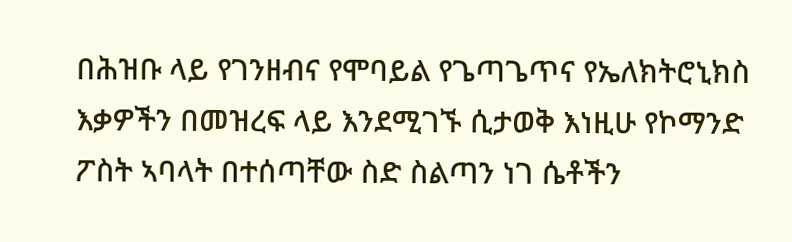በሕዝቡ ላይ የገንዘብና የሞባይል የጌጣጌጥና የኤለክትሮኒክስ እቃዎችን በመዝረፍ ላይ እንደሚገኙ ሲታወቅ እነዚሁ የኮማንድ ፖስት ኣባላት በተሰጣቸው ስድ ስልጣን ነገ ሴቶችን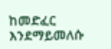ከመድፈር እንደማይመለሱ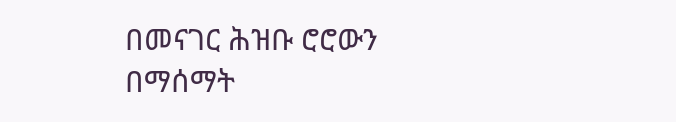በመናገር ሕዝቡ ሮሮውን በማሰማት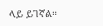ላይ ይገኛል።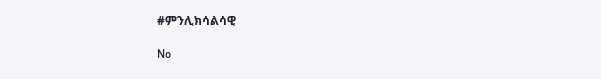#ምንሊክሳልሳዊ

No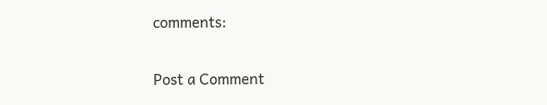comments:

Post a Comment